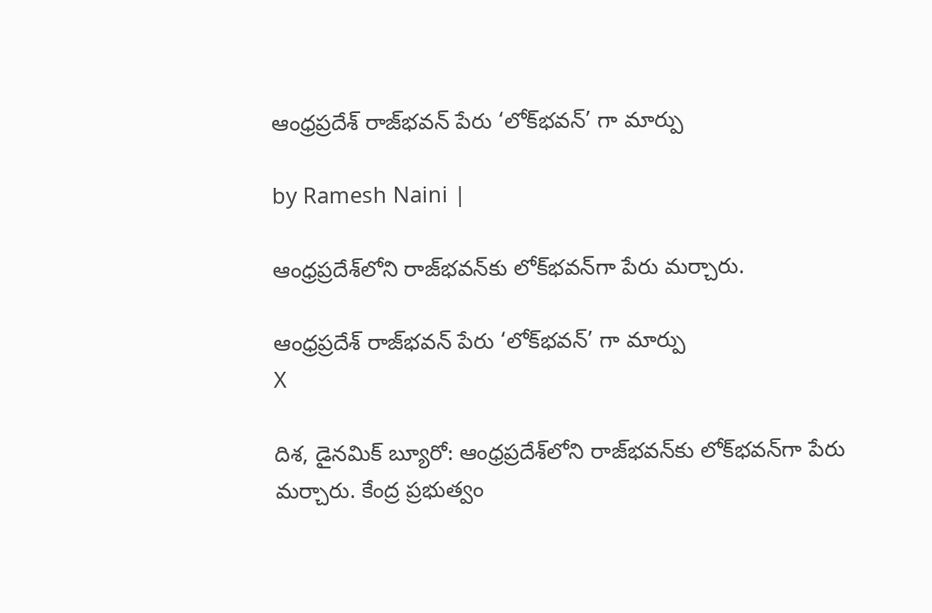ఆంధ్రప్రదేశ్‌ రాజ్‌భవన్ పేరు ‘లోక్‌భవన్‌’ గా మార్పు

by Ramesh Naini |

ఆంధ్రప్రదేశ్‌లోని రాజ్‌‌భవన్‌కు లోక్‌‌భవన్‌గా పేరు మర్చారు.

ఆంధ్రప్రదేశ్‌ రాజ్‌భవన్ పేరు ‘లోక్‌భవన్‌’ గా మార్పు
X

దిశ, డైనమిక్ బ్యూరో: ఆంధ్రప్రదేశ్‌లోని రాజ్‌‌భవన్‌కు లోక్‌‌భవన్‌గా పేరు మర్చారు. కేంద్ర ప్రభుత్వం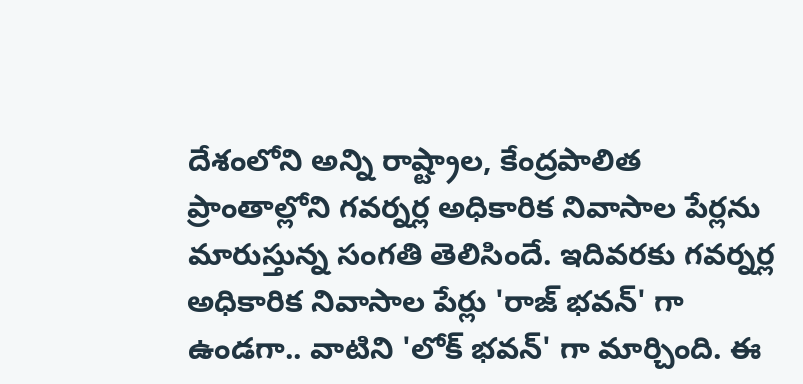దేశంలోని అన్ని రాష్ట్రాల, కేంద్రపాలిత ప్రాంతాల్లోని గవర్నర్ల అధికారిక నివాసాల పేర్లను మారుస్తున్న సంగతి తెలిసిందే. ఇదివరకు గవర్నర్ల అధికారిక నివాసాల పేర్లు 'రాజ్ భవన్' గా ఉండగా.. వాటిని 'లోక్ భవన్' గా మార్చింది. ఈ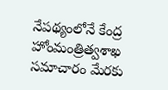నేపథ్యంలోనే కేంద్ర హోంమంత్రిత్వశాఖ సమాచారం మేరకు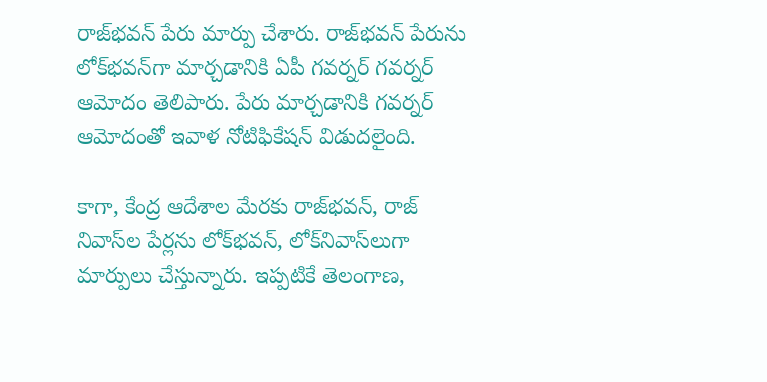రాజ్‌భవన్ పేరు మార్పు చేశారు. రాజ్‌భవన్ పేరును లోక్‌భవన్‌గా మార్చడానికి ఏపీ గవర్నర్ గవర్నర్ ఆమోదం తెలిపారు. పేరు మార్చడానికి గవర్నర్‌ ఆమోదంతో ఇవాళ నోటిఫికేషన్‌ విడుదలైంది.

కాగా, కేంద్ర ఆదేశాల మేరకు రాజ్‌భవన్, రాజ్‌ నివాస్‌ల పేర్లను లోక్‌భవన్, లోక్‌నివాస్‌లుగా మార్పులు చేస్తున్నారు. ఇప్పటికే తెలంగాణ,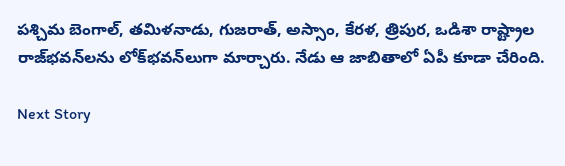పశ్చిమ బెంగాల్, తమిళనాడు, గుజరాత్, అస్సాం, కేరళ, త్రిపుర, ఒడిశా రాష్ట్రాల రాజ్‌భవన్‌లను లోక్‌భవన్‌లుగా మార్చారు. నేడు ఆ జాబితాలో ఏపీ కూడా చేరింది.

Next Story